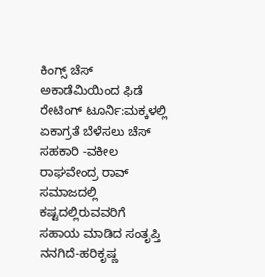ಕಿಂಗ್ಸ್ ಚೆಸ್ ಅಕಾಡೆಮಿಯಿಂದ ಫಿಡೆ ರೇಟಿಂಗ್ ಟೂರ್ನಿ:ಮಕ್ಕಳಲ್ಲಿ ಏಕಾಗ್ರತೆ ಬೆಳೆಸಲು ಚೆಸ್ ಸಹಕಾರಿ -ವಕೀಲ ರಾಘವೇಂದ್ರ ರಾವ್
ಸಮಾಜದಲ್ಲಿ ಕಷ್ಟದಲ್ಲಿರುವವರಿಗೆ ಸಹಾಯ ಮಾಡಿದ ಸಂತೃಪ್ತಿ ನನಗಿದೆ-ಹರಿಕೃಷ್ಣ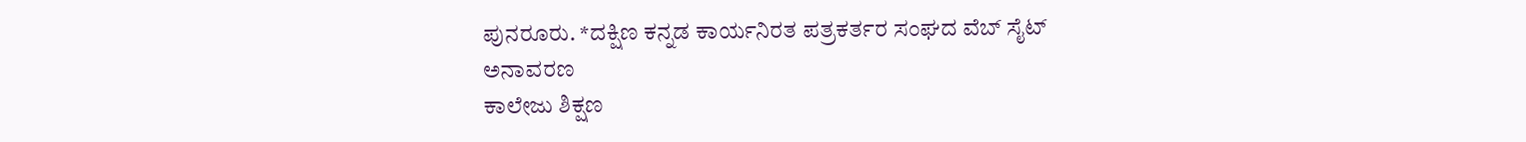ಪುನರೂರು. *ದಕ್ಷಿಣ ಕನ್ನಡ ಕಾರ್ಯನಿರತ ಪತ್ರಕರ್ತರ ಸಂಘದ ವೆಬ್ ಸೈಟ್ ಅನಾವರಣ
ಕಾಲೇಜು ಶಿಕ್ಷಣ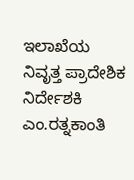ಇಲಾಖೆಯ ನಿವೃತ್ತ ಪ್ರಾದೇಶಿಕ ನಿರ್ದೇಶಕಿ ಎಂ.ರತ್ನಕಾಂತಿ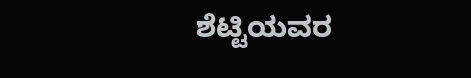ಶೆಟ್ಟಿಯವರ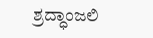ಶ್ರದ್ಧಾಂಜಲಿ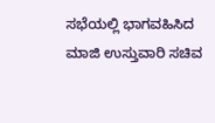ಸಭೆಯಲ್ಲಿ ಭಾಗವಹಿಸಿದ ಮಾಜಿ ಉಸ್ತುವಾರಿ ಸಚಿವ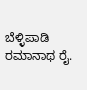ಬೆಳ್ಳಿಪಾಡಿ ರಮಾನಾಥ ರೈ.